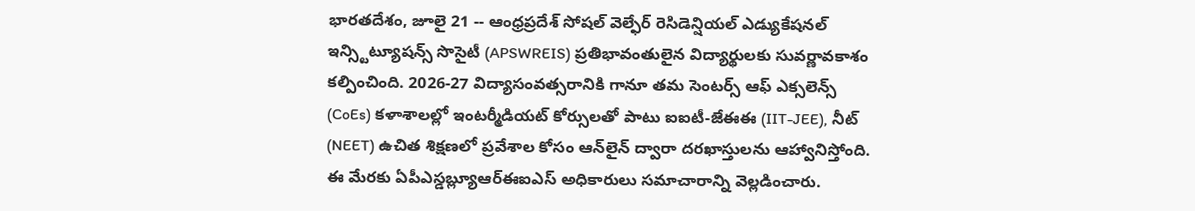భారతదేశం, జూలై 21 -- ఆంధ్రప్రదేశ్ సోషల్ వెల్ఫేర్ రెసిడెన్షియల్ ఎడ్యుకేషనల్ ఇన్స్టిట్యూషన్స్ సొసైటీ (APSWREIS) ప్రతిభావంతులైన విద్యార్థులకు సువర్ణావకాశం కల్పించింది. 2026-27 విద్యాసంవత్సరానికి గానూ తమ సెంటర్స్ ఆఫ్ ఎక్సలెన్స్ (CoEs) కళాశాలల్లో ఇంటర్మీడియట్ కోర్సులతో పాటు ఐఐటీ-జేఈఈ (IIT-JEE), నీట్ (NEET) ఉచిత శిక్షణలో ప్రవేశాల కోసం ఆన్‌లైన్ ద్వారా దరఖాస్తులను ఆహ్వానిస్తోంది. ఈ మేరకు ఏపీఎస్డబ్ల్యూఆర్‌ఈఐఎస్ అధికారులు సమాచారాన్ని వెల్లడించారు.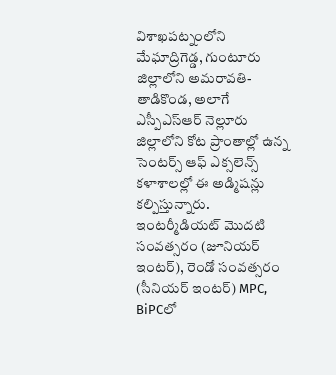విశాఖపట్నంలోని మేఘాద్రిగెడ్డ, గుంటూరు జిల్లాలోని అమరావతి-తాడికొండ, అలాగే ఎస్పీఎస్ఆర్ నెల్లూరు జిల్లాలోని కోట ప్రాంతాల్లో ఉన్న సెంటర్స్ ఆఫ్ ఎక్సలెన్స్ కళాశాలల్లో ఈ అడ్మిషన్లు కల్పిస్తున్నారు. ఇంటర్మీడియట్ మొదటి సంవత్సరం (జూనియర్ ఇంటర్), రెండో సంవత్సరం (సీనియర్ ఇంటర్) MPC, BiPCలో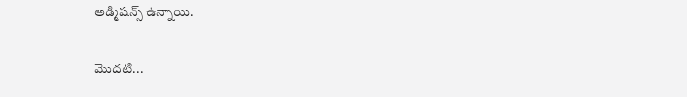అడ్మిషన్స్ ఉన్నాయి.

మొదటి...